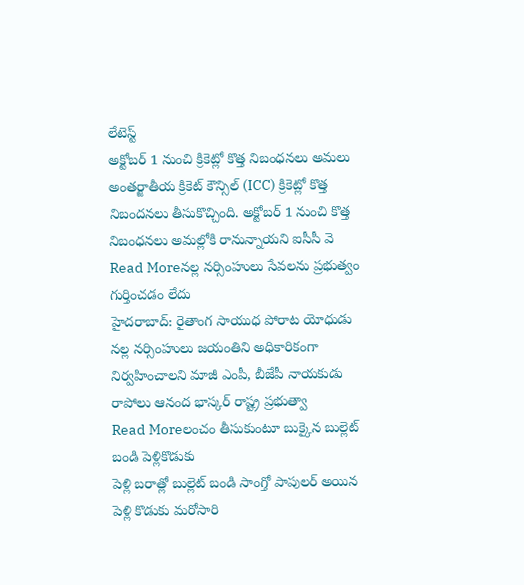లేటెస్ట్
అక్టోబర్ 1 నుంచి క్రికెట్లో కొత్త నిబంధనలు అమలు
అంతర్జాతీయ క్రికెట్ కౌన్సిల్ (ICC) క్రికెట్లో కొత్త నిబందనలు తీసుకొచ్చింది. అక్టోబర్ 1 నుంచి కొత్త నిబంధనలు అమల్లోకి రానున్నాయని ఐసీసీ వె
Read Moreనల్ల నర్సింహులు సేవలను ప్రభుత్వం గుర్తించడం లేదు
హైదరాబాద్: రైతాంగ సాయుధ పోరాట యోధుడు నల్ల నర్సింహులు జయంతిని అధికారికంగా నిర్వహించాలని మాజీ ఎంపీ, బీజేపీ నాయకుడు రాపోలు ఆనంద భాస్కర్ రాష్ట్ర ప్రభుత్వా
Read Moreలంచం తీసుకుంటూ బుక్కైన బుల్లెట్ బండి పెళ్లికొడుకు
పెళ్లి బరాత్లో బుల్లెట్ బండి సాంగ్తో పాపులర్ అయిన పెళ్లి కొడుకు మరోసారి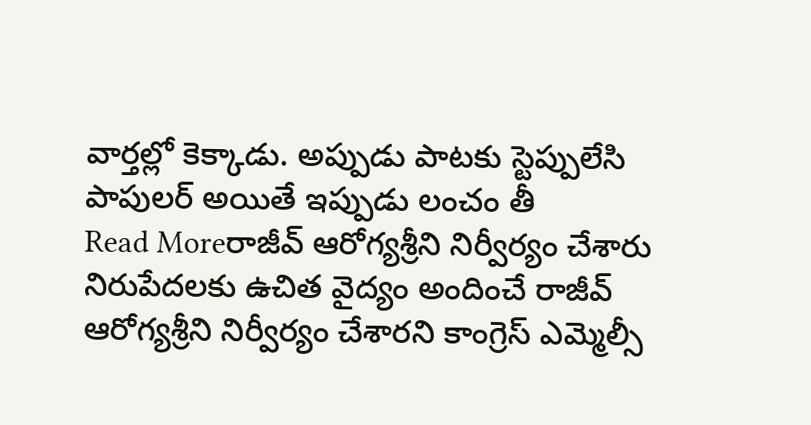వార్తల్లో కెక్కాడు. అప్పుడు పాటకు స్టెప్పులేసి పాపులర్ అయితే ఇప్పుడు లంచం తీ
Read Moreరాజీవ్ ఆరోగ్యశ్రీని నిర్వీర్యం చేశారు
నిరుపేదలకు ఉచిత వైద్యం అందించే రాజీవ్ ఆరోగ్యశ్రీని నిర్వీర్యం చేశారని కాంగ్రెస్ ఎమ్మెల్సీ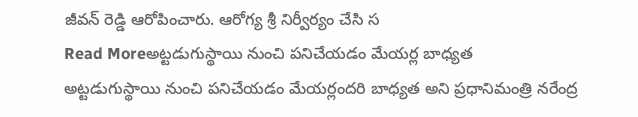జీవన్ రెడ్డి ఆరోపించారు. ఆరోగ్య శ్రీ నిర్వీర్యం చేసి స
Read Moreఅట్టడుగుస్థాయి నుంచి పనిచేయడం మేయర్ల బాధ్యత
అట్టడుగుస్థాయి నుంచి పనిచేయడం మేయర్లందరి బాధ్యత అని ప్రధానిమంత్రి నరేంద్ర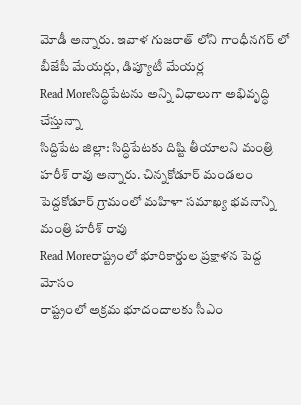మోడీ అన్నారు. ఇవాళ గుజరాత్ లోని గాంధీనగర్ లో బీజేపీ మేయర్లు, డిప్యూటీ మేయర్ల
Read Moreసిద్ధిపేటను అన్ని విధాలుగా అభివృద్ధి చేస్తున్నా
సిద్దిపేట జిల్లా: సిద్ధిపేటకు దిష్టి తీయాలని మంత్రి హరీశ్ రావు అన్నారు. చిన్నకోడూర్ మండలం పెద్దకోడూర్ గ్రామంలో మహిళా సమాఖ్య భవనాన్ని మంత్రి హరీశ్ రావు
Read Moreరాష్ట్రంలో భూరికార్డుల ప్రక్షాళన పెద్ద మోసం
రాష్ట్రంలో అక్రమ భూదందాలకు సీఎం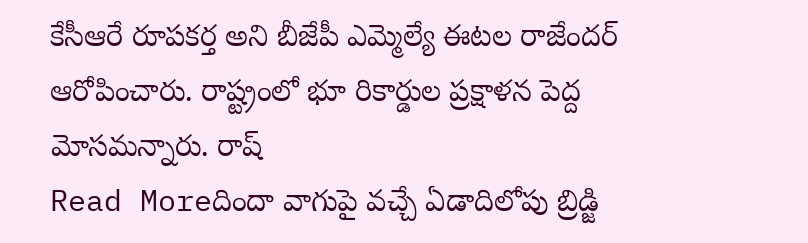కేసీఆరే రూపకర్త అని బీజేపీ ఎమ్మెల్యే ఈటల రాజేందర్ ఆరోపించారు. రాష్ట్రంలో భూ రికార్డుల ప్రక్షాళన పెద్ద మోసమన్నారు. రాష్
Read Moreదిందా వాగుపై వచ్చే ఏడాదిలోపు బ్రిడ్జి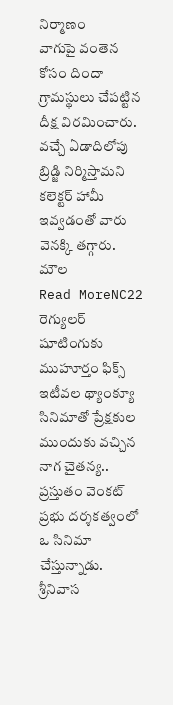నిర్మాణం
వాగుపై వంతెన కోసం దిందా గ్రామస్థులు చేపట్టిన దీక్ష విరమించారు. వచ్చే ఏడాదిలోపు బ్రిడ్జి నిర్మిస్తామని కలెక్టర్ హామీ ఇవ్వడంతో వారు వెనక్కి తగ్గారు. మౌల
Read MoreNC22 రెగ్యులర్ షూటింగుకు ముహూర్తం ఫిక్స్
ఇటీవల థ్యాంక్యూ సినిమాతో ప్రేక్షకుల ముందుకు వచ్చిన నాగ చైతన్య.. ప్రస్తుతం వెంకట్ ప్రభు దర్శకత్వంలో ఒ సినిమా చేస్తున్నాడు. శ్రీనివాస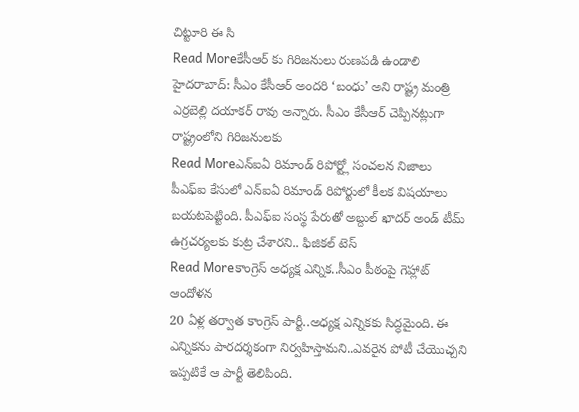చిట్టూరి ఈ సి
Read Moreకేసీఆర్ కు గిరిజనులు రుణపడి ఉండాలి
హైదరాబాద్: సీఎం కేసీఆర్ అందరి ‘బంధు’ అని రాష్ట్ర మంత్రి ఎర్రబెల్లి దయాకర్ రావు అన్నారు. సీఎం కేసీఆర్ చెప్పినట్లుగా రాష్ట్రంలోని గిరిజనులకు
Read Moreఎన్ఐఏ రిమాండ్ రిపోర్ట్లో సంచలన నిజాలు
పీఎఫ్ఐ కేసులో ఎన్ఐఏ రిమాండ్ రిపోర్టులో కీలక విషయాలు బయటపెట్టింది. పీఎఫ్ఐ సంస్థ పేరుతో అబ్దుల్ ఖాదర్ అండ్ టీమ్ ఉగ్రచర్యలకు కుట్ర చేశారని.. ఫిజికల్ టెస్
Read Moreకాంగ్రెస్ అధ్యక్ష ఎన్నిక..సీఎం పీఠంపై గెహ్లాట్ ఆందోళన
20 ఏళ్ల తర్వాత కాంగ్రెస్ పార్టీ..అధ్యక్ష ఎన్నికకు సిద్ధమైంది. ఈ ఎన్నికను పారదర్శకంగా నిర్వహిస్తామని..ఎవరైన పోటీ చేయొచ్చని ఇప్పటికే ఆ పార్టీ తెలిపింది.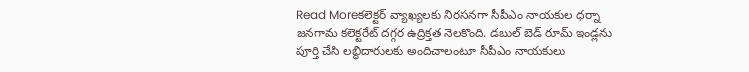Read Moreకలెక్టర్ వ్యాఖ్యలకు నిరసనగా సీపీఎం నాయకుల ధర్నా
జనగామ కలెక్టరేట్ దగ్గర ఉద్రిక్తత నెలకొంది. డబుల్ బెడ్ రూమ్ ఇండ్లను పూర్తి చేసి లబ్ధిదారులకు అందిచాలంటూ సీపీఎం నాయకులు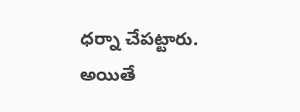ధర్నా చేపట్టారు. అయితే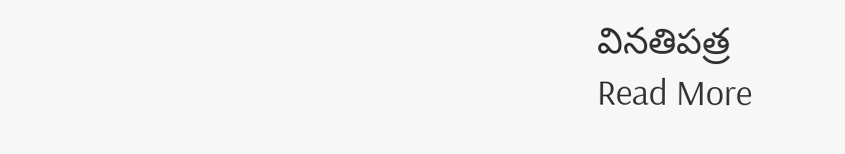వినతిపత్ర
Read More